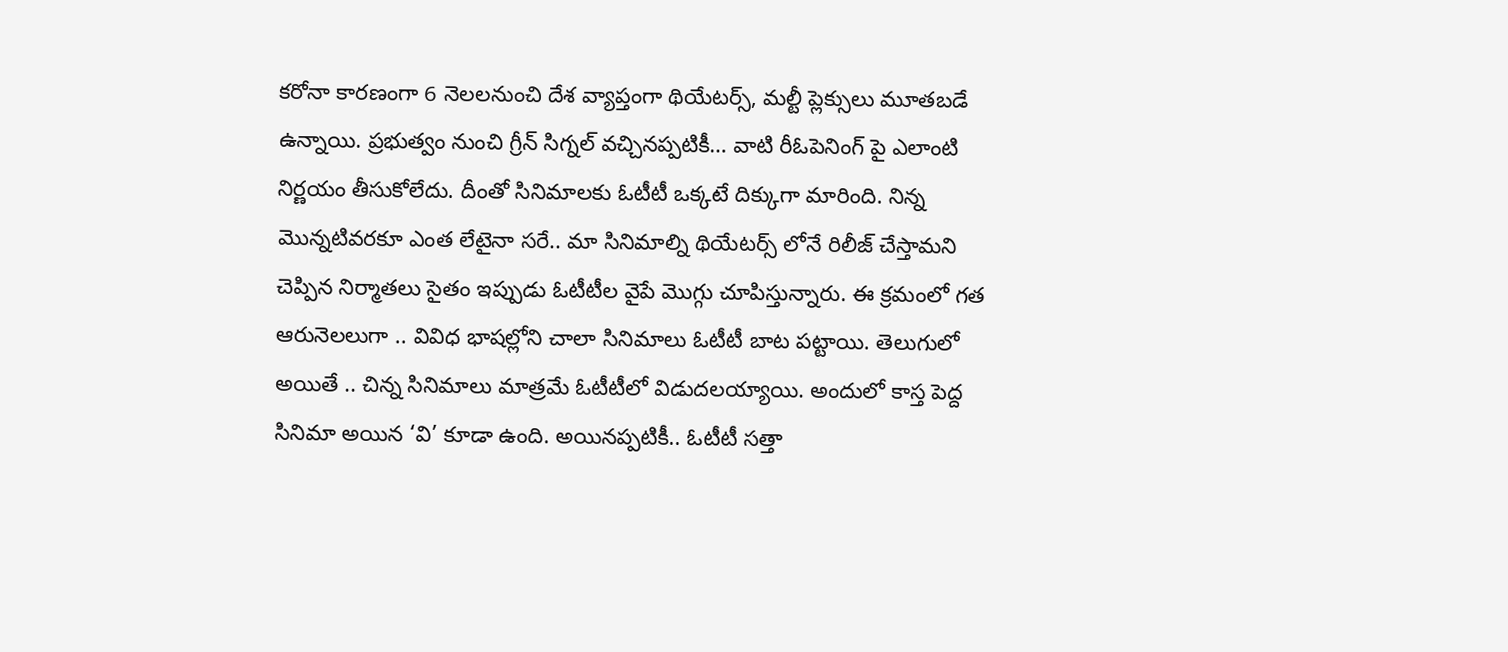కరోనా కారణంగా 6 నెలలనుంచి దేశ వ్యాప్తంగా థియేటర్స్, మల్టీ ప్లెక్సులు మూతబడే ఉన్నాయి. ప్రభుత్వం నుంచి గ్రీన్ సిగ్నల్ వచ్చినప్పటికీ… వాటి రీఓపెనింగ్ పై ఎలాంటి నిర్ణయం తీసుకోలేదు. దీంతో సినిమాలకు ఓటీటీ ఒక్కటే దిక్కుగా మారింది. నిన్న మొన్నటివరకూ ఎంత లేటైనా సరే.. మా సినిమాల్ని థియేటర్స్ లోనే రిలీజ్ చేస్తామని చెప్పిన నిర్మాతలు సైతం ఇప్పుడు ఓటీటీల వైపే మొగ్గు చూపిస్తున్నారు. ఈ క్రమంలో గత ఆరునెలలుగా .. వివిధ భాషల్లోని చాలా సినిమాలు ఓటీటీ బాట పట్టాయి. తెలుగులో అయితే .. చిన్న సినిమాలు మాత్రమే ఓటీటీలో విడుదలయ్యాయి. అందులో కాస్త పెద్ద సినిమా అయిన ‘వి’ కూడా ఉంది. అయినప్పటికీ.. ఓటీటీ సత్తా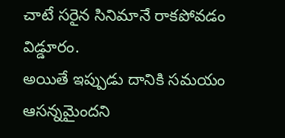చాటే సరైన సినిమానే రాకపోవడం విడ్డూరం.
అయితే ఇప్పుడు దానికి సమయం ఆసన్నమైందని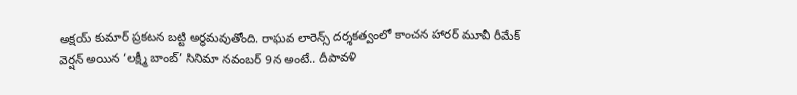అక్షయ్ కుమార్ ప్రకటన బట్టి అర్ధమవుతోంది. రాఘవ లారెన్స్ దర్శకత్వంలో కాంచన హారర్ మూవీ రీమేక్ వెర్షన్ అయిన ‘లక్ష్మీ బాంబ్’ సినిమా నవంబర్ 9న అంటే.. దీపావళి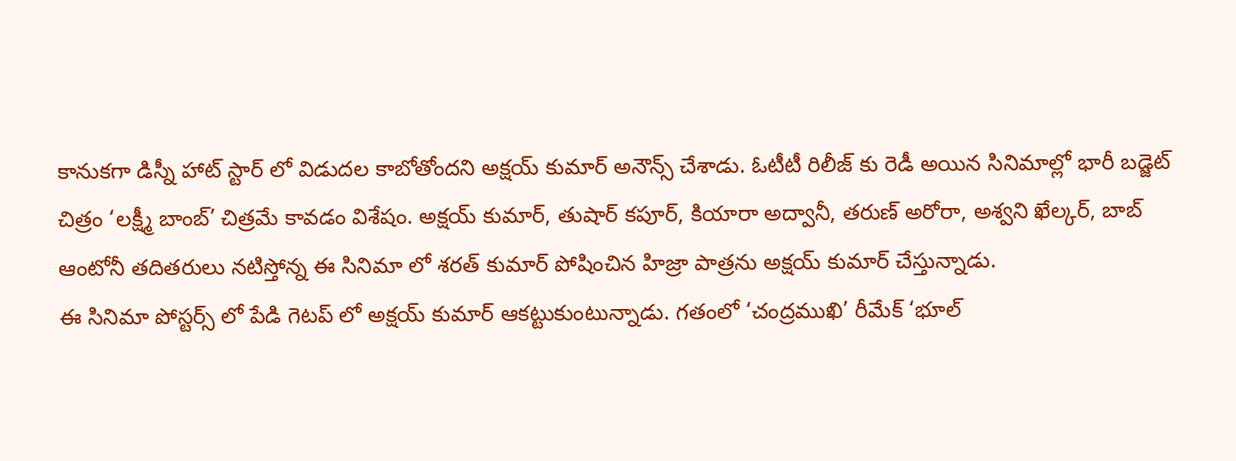కానుకగా డిస్నీ హాట్ స్టార్ లో విడుదల కాబోతోందని అక్షయ్ కుమార్ అనౌన్స్ చేశాడు. ఓటీటీ రిలీజ్ కు రెడీ అయిన సినిమాల్లో భారీ బడ్జెట్ చిత్రం ‘లక్ష్మీ బాంబ్’ చిత్రమే కావడం విశేషం. అక్షయ్ కుమార్, తుషార్ కపూర్, కియారా అద్వానీ, తరుణ్ అరోరా, అశ్వని ఖేల్కర్, బాబ్ ఆంటోనీ తదితరులు నటిస్తోన్న ఈ సినిమా లో శరత్ కుమార్ పోషించిన హిజ్రా పాత్రను అక్షయ్ కుమార్ చేస్తున్నాడు.
ఈ సినిమా పోస్టర్స్ లో పేడి గెటప్ లో అక్షయ్ కుమార్ ఆకట్టుకుంటున్నాడు. గతంలో ‘చంద్రముఖి’ రీమేక్ ‘భూల్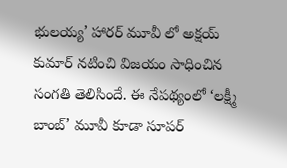భులయ్య’ హారర్ మూవీ లో అక్షయ్ కుమార్ నటించి విజయం సాధించిన సంగతి తెలిసిందే. ఈ నేపథ్యంలో ‘లక్ష్మీ బాంబ్’ మూవీ కూడా సూపర్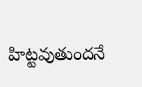హిట్టవుతుందనే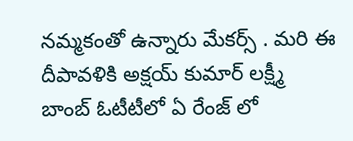నమ్మకంతో ఉన్నారు మేకర్స్ . మరి ఈ దీపావళికి అక్షయ్ కుమార్ లక్ష్మీ బాంబ్ ఓటీటీలో ఏ రేంజ్ లో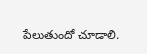పేలుతుందో చూడాలి.